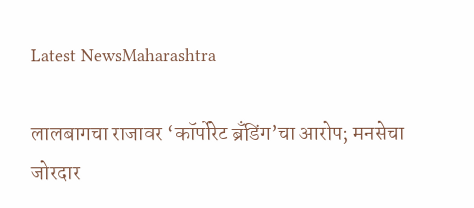Latest NewsMaharashtra

लालबागचा राजावर ‘कॉर्पोरेट ब्रँडिंग’चा आरोप; मनसेचा जोरदार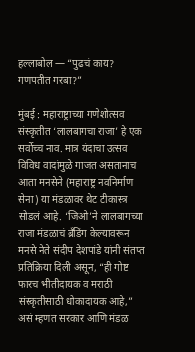हल्लाबोल — “पुढचं काय? गणपतीत गरबा?”

मुंबई : महाराष्ट्राच्या गणेशोत्सव संस्कृतीत ‘लालबागचा राजा’ हे एक सर्वोच्च नाव. मात्र यंदाचा उत्सव विविध वादांमुळे गाजत असतानाच आता मनसेने (महाराष्ट्र नवनिर्माण सेना) या मंडळावर थेट टीकास्त्र सोडलं आहे. ‘जिओ’ने लालबागच्या राजा मंडळाचं ब्रँडिंग केल्यावरून मनसे नेते संदीप देशपांडे यांनी संतप्त प्रतिक्रिया दिली असून, “ही गोष्ट फारच भीतीदायक व मराठी संस्कृतीसाठी धोकादायक आहे,” असं म्हणत सरकार आणि मंडळ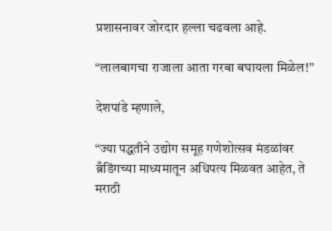प्रशासनावर जोरदार हल्ला चढवला आहे.

“लालबागचा राजाला आता गरबा बघायला मिळेल!”

देशपांडे म्हणाले,

“ज्या पद्धतीने उद्योग समूह गणेशोत्सव मंडळांवर ब्रँडिंगच्या माध्यमातून अधिपत्य मिळवत आहेत, ते मराठी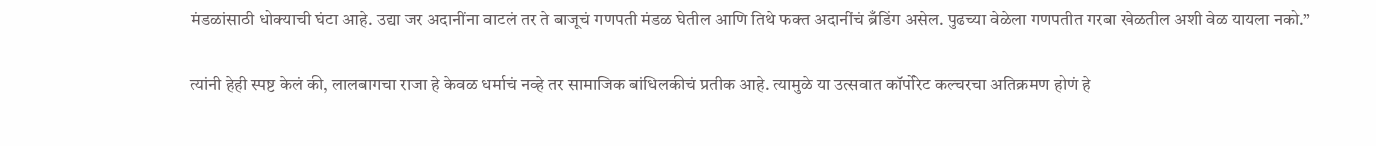मंडळांसाठी धोक्याची घंटा आहे. उद्या जर अदानींना वाटलं तर ते बाजूचं गणपती मंडळ घेतील आणि तिथे फक्त अदानींचं ब्रँडिंग असेल. पुढच्या वेळेला गणपतीत गरबा खेळतील अशी वेळ यायला नको.”

त्यांनी हेही स्पष्ट केलं की, लालबागचा राजा हे केवळ धर्माचं नव्हे तर सामाजिक बांधिलकीचं प्रतीक आहे. त्यामुळे या उत्सवात कॉर्पोरेट कल्चरचा अतिक्रमण होणं हे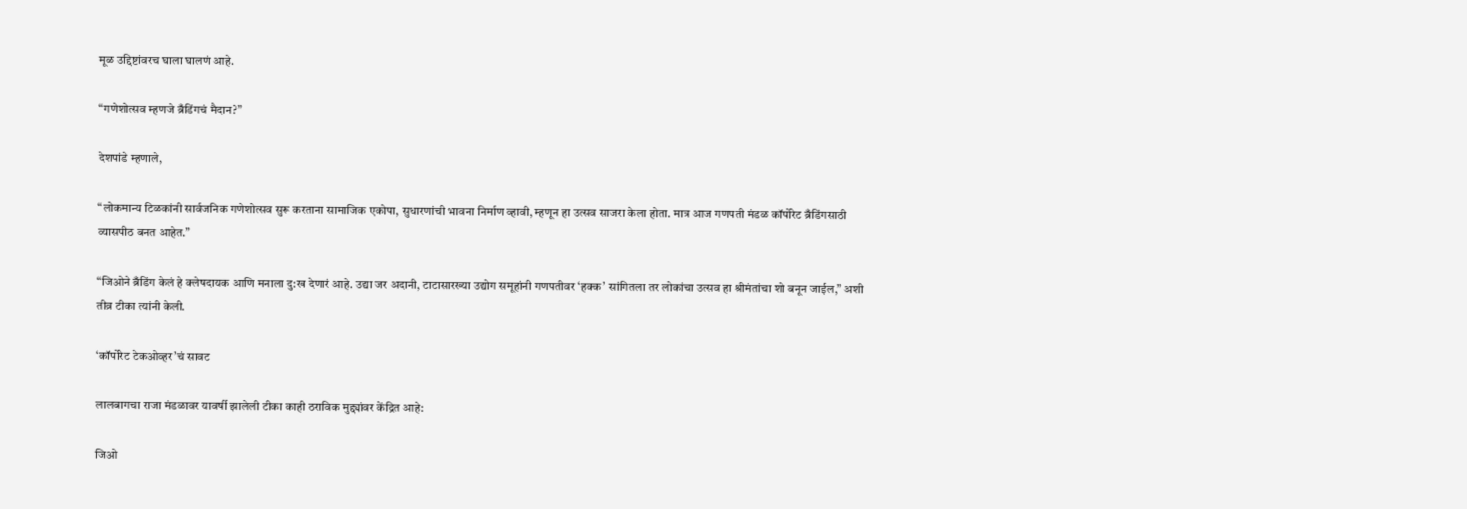मूळ उद्दिष्टांवरच घाला घालणं आहे.

“गणेशोत्सव म्हणजे ब्रँडिंगचं मैदान?”

देशपांडे म्हणाले,

“लोकमान्य टिळकांनी सार्वजनिक गणेशोत्सव सुरू करताना सामाजिक एकोपा, सुधारणांची भावना निर्माण व्हावी, म्हणून हा उत्सव साजरा केला होता. मात्र आज गणपती मंडळ कॉर्पोरेट ब्रँडिंगसाठी व्यासपीठ बनत आहेत.”

“जिओने ब्रँडिंग केलं हे क्लेषदायक आणि मनाला दु:ख देणारं आहे. उद्या जर अदानी, टाटासारख्या उद्योग समूहांनी गणपतीवर ‘हक्क’ सांगितला तर लोकांचा उत्सव हा श्रीमंतांचा शो बनून जाईल,” अशी तीव्र टीका त्यांनी केली.

‘कॉर्पोरेट टेकओव्हर’चं सावट

लालबागचा राजा मंडळावर यावर्षी झालेली टीका काही ठराविक मुद्द्यांवर केंद्रित आहे:

जिओ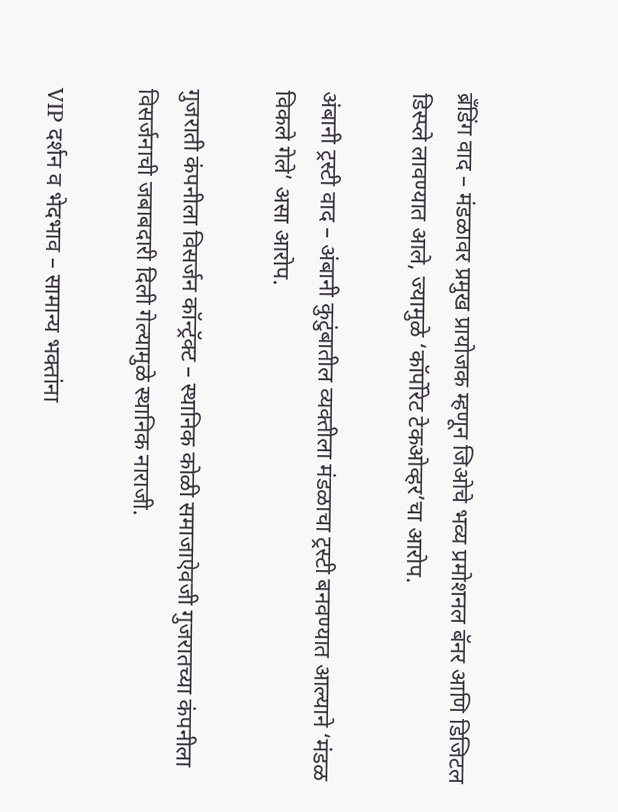ब्रँडिंग वाद – मंडळावर प्रमुख प्रायोजक म्हणून जिओचे भव्य प्रमोशनल बॅनर आणि डिजिटल डिस्प्ले लावण्यात आले, ज्यामुळे ‘कॉर्पोरेट टेकओव्हर’चा आरोप.

अंबानी ट्रस्टी वाद – अंबानी कुटुंबातील व्यक्तीला मंडळाचा ट्रस्टी बनवण्यात आल्याने ‘मंडळ विकले गेले’ असा आरोप.

गुजराती कंपनीला विसर्जन कॉन्ट्रॅक्ट – स्थानिक कोळी समाजाऐवजी गुजरातच्या कंपनीला विसर्जनाची जबाबदारी दिली गेल्यामुळे स्थानिक नाराजी.

VIP दर्शन व भेदभाव – सामान्य भक्तांना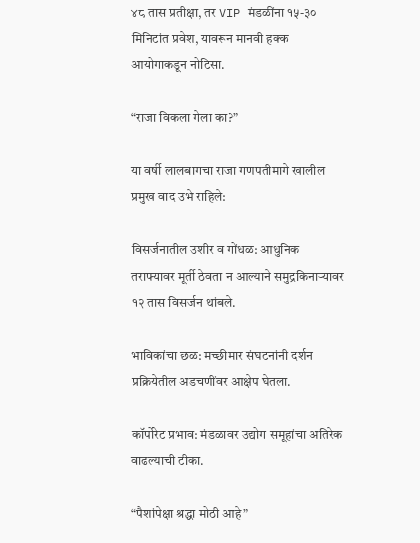४८ तास प्रतीक्षा, तर VIP मंडळींना १५-३० मिनिटांत प्रवेश, यावरून मानवी हक्क आयोगाकडून नोटिसा.

“राजा विकला गेला का?”

या वर्षी लालबागचा राजा गणपतीमागे खालील प्रमुख वाद उभे राहिले:

विसर्जनातील उशीर व गोंधळ: आधुनिक तराफ्यावर मूर्ती ठेवता न आल्याने समुद्रकिनाऱ्यावर १२ तास विसर्जन थांबले.

भाविकांचा छळ: मच्छीमार संघटनांनी दर्शन प्रक्रियेतील अडचणींवर आक्षेप घेतला.

कॉर्पोरेट प्रभाव: मंडळावर उद्योग समूहांचा अतिरेक वाढल्याची टीका.

“पैशांपेक्षा श्रद्धा मोठी आहे”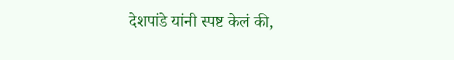देशपांडे यांनी स्पष्ट केलं की,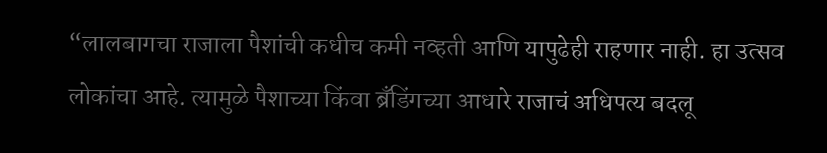“लालबागचा राजाला पैशांची कधीच कमी नव्हती आणि यापुढेही राहणार नाही. हा उत्सव लोकांचा आहे. त्यामुळे पैशाच्या किंवा ब्रँडिंगच्या आधारे राजाचं अधिपत्य बदलू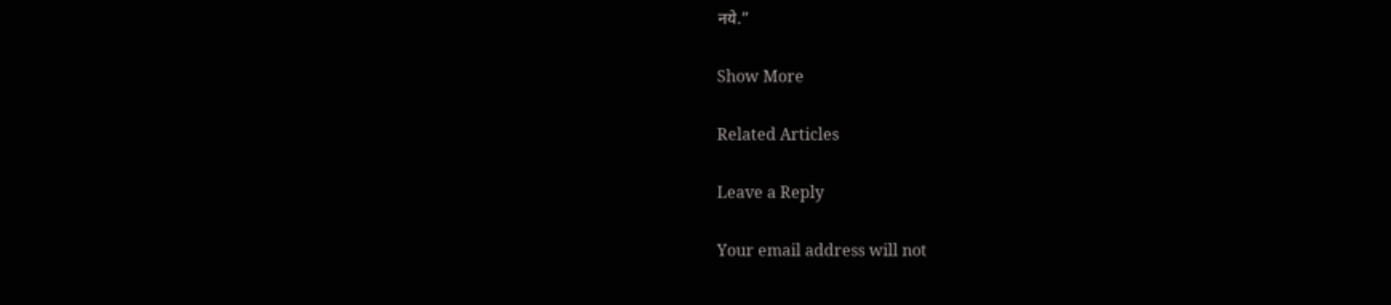नये.”

Show More

Related Articles

Leave a Reply

Your email address will not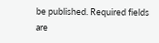be published. Required fields are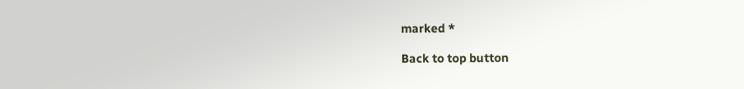marked *

Back to top button